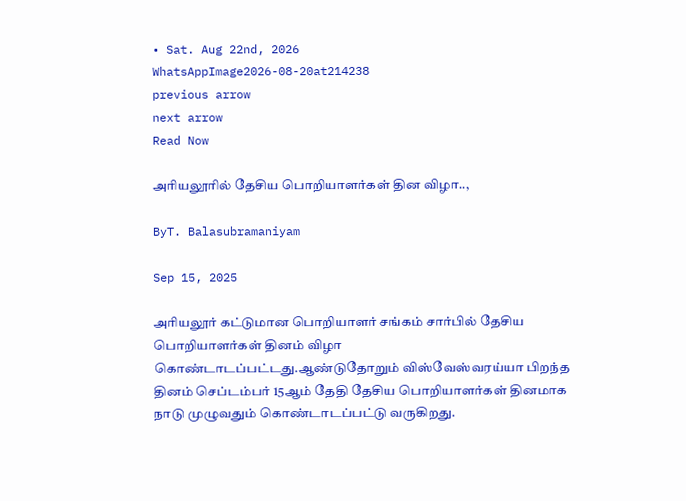• Sat. Aug 22nd, 2026
WhatsAppImage2026-08-20at214238
previous arrow
next arrow
Read Now

அரியலூரில் தேசிய பொறியாளர்கள் தின விழா..,

ByT. Balasubramaniyam

Sep 15, 2025

அரியலூர் கட்டுமான பொறியாளர் சங்கம் சார்பில் தேசிய பொறியாளர்கள் தினம் விழா கொண்டாடப்பட்டது.ஆண்டுதோறும் விஸ்வேஸ்வரய்யா பிறந்த தினம் செப்டம்பர் 15ஆம் தேதி தேசிய பொறியாளர்கள் தினமாக நாடு முழுவதும் கொண்டாடப்பட்டு வருகிறது.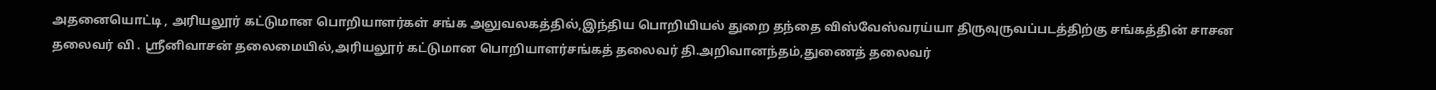அதனையொட்டி , அரியலூர் கட்டுமான பொறியாளர்கள் சங்க அலுவலகத்தில்,இந்திய பொறியியல் துறை தந்தை விஸ்வேஸ்வரய்யா திருவுருவப்படத்திற்கு சங்கத்தின் சாசன தலைவர் வி . ஶ்ரீனிவாசன் தலைமையில்,அரியலூர் கட்டுமான பொறியாளர்சங்கத் தலைவர் தி.அறிவானந்தம்,துணைத் தலைவர்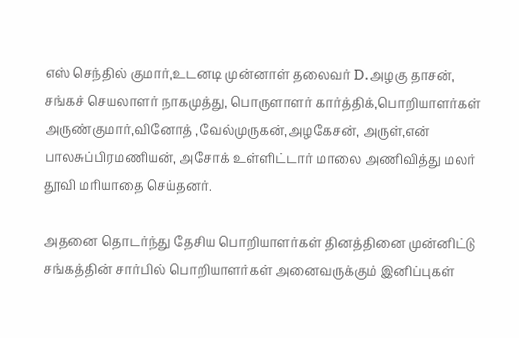எஸ் செந்தில் குமார்,உடனடி முன்னாள் தலைவர் D.அழகு தாசன், சங்கச் செயலாளர் நாகமுத்து, பொருளாளர் கார்த்திக்,பொறியாளர்கள் அருண்குமார்,வினோத் ,வேல்முருகன்,அழகேசன், அருள்,என் பாலசுப்பிரமணியன், அசோக் உள்ளிட்டார் மாலை அணிவித்து மலர் தூவி மரியாதை செய்தனர்.

அதனை தொடர்ந்து தேசிய பொறியாளர்கள் தினத்தினை முன்னிட்டு சங்கத்தின் சார்பில் பொறியாளர்கள் அனைவருக்கும் இனிப்புகள்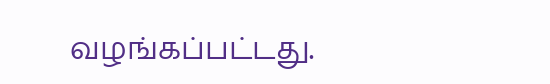வழங்கப்பட்டது.